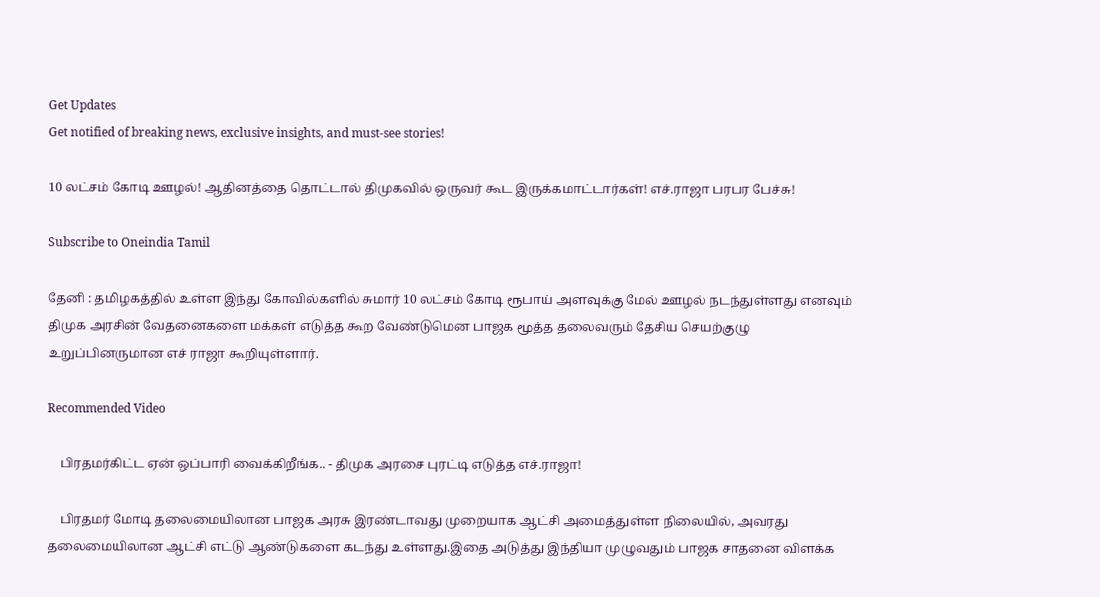Get Updates
Get notified of breaking news, exclusive insights, and must-see stories!

10 லட்சம் கோடி ஊழல்! ஆதினத்தை தொட்டால் திமுகவில் ஒருவர் கூட இருக்கமாட்டார்கள்! எச்.ராஜா பரபர பேச்சு!

Subscribe to Oneindia Tamil

தேனி : தமிழகத்தில் உள்ள இந்து கோவில்களில் சுமார் 10 லட்சம் கோடி ரூபாய் அளவுக்கு மேல் ஊழல் நடந்துள்ளது எனவும் திமுக அரசின் வேதனைகளை மக்கள் எடுத்த கூற வேண்டுமென பாஜக மூத்த தலைவரும் தேசிய செயற்குழு உறுப்பினருமான எச் ராஜா கூறியுள்ளார்.

Recommended Video

    பிரதமர்கிட்ட ஏன் ஒப்பாரி வைக்கிறீங்க.. - திமுக அரசை புரட்டி எடுத்த எச்.ராஜா!

    பிரதமர் மோடி தலைமையிலான பாஜக அரசு இரண்டாவது முறையாக ஆட்சி அமைத்துள்ள நிலையில், அவரது தலைமையிலான ஆட்சி எட்டு ஆண்டுகளை கடந்து உள்ளது.இதை அடுத்து இந்தியா முழுவதும் பாஜக சாதனை விளக்க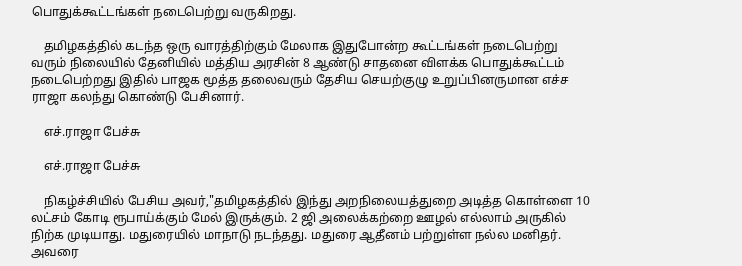பொதுக்கூட்டங்கள் நடைபெற்று வருகிறது.

    தமிழகத்தில் கடந்த ஒரு வாரத்திற்கும் மேலாக இதுபோன்ற கூட்டங்கள் நடைபெற்று வரும் நிலையில் தேனியில் மத்திய அரசின் 8 ஆண்டு சாதனை விளக்க பொதுக்கூட்டம் நடைபெற்றது இதில் பாஜக மூத்த தலைவரும் தேசிய செயற்குழு உறுப்பினருமான எச்ச ராஜா கலந்து கொண்டு பேசினார்.

    எச்.ராஜா பேச்சு

    எச்.ராஜா பேச்சு

    நிகழ்ச்சியில் பேசிய அவர்,"தமிழகத்தில் இந்து அறநிலையத்துறை அடித்த கொள்ளை 10 லட்சம் கோடி ரூபாய்க்கும் மேல் இருக்கும். 2 ஜி அலைக்கற்றை ஊழல் எல்லாம் அருகில் நிற்க முடியாது. மதுரையில் மாநாடு நடந்தது. மதுரை ஆதீனம் பற்றுள்ள நல்ல மனிதர். அவரை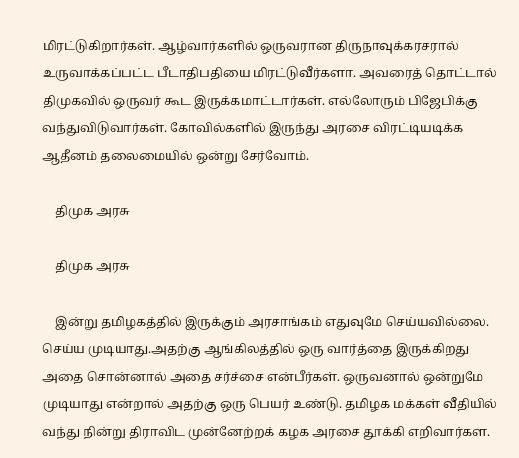மிரட்டுகிறார்கள். ஆழ்வார்களில் ஒருவரான திருநாவுக்கரசரால் உருவாக்கப்பட்ட பீடாதிபதியை மிரட்டுவீர்களா. அவரைத் தொட்டால் திமுகவில் ஒருவர் கூட இருக்கமாட்டார்கள். எல்லோரும் பிஜேபிக்கு வந்துவிடுவார்கள். கோவில்களில் இருந்து அரசை விரட்டியடிக்க ஆதீனம் தலைமையில் ஒன்று சேர்வோம்.

    திமுக அரசு

    திமுக அரசு

    இன்று தமிழகத்தில் இருக்கும் அரசாங்கம் எதுவுமே செய்யவில்லை. செய்ய முடியாது.அதற்கு ஆங்கிலத்தில் ஒரு வார்த்தை இருக்கிறது அதை சொன்னால் அதை சர்ச்சை என்பீர்கள். ஒருவனால் ஒன்றுமே முடியாது என்றால் அதற்கு ஒரு பெயர் உண்டு. தமிழக மக்கள் வீதியில் வந்து நின்று திராவிட முன்னேற்றக் கழக அரசை தூக்கி எறிவார்கள.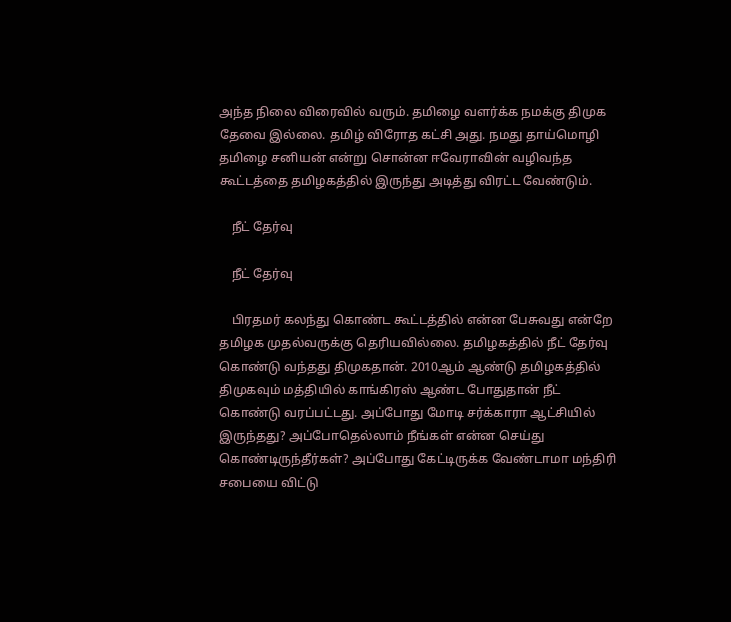அந்த நிலை விரைவில் வரும். தமிழை வளர்க்க நமக்கு திமுக தேவை இல்லை. தமிழ் விரோத கட்சி அது. நமது தாய்மொழி தமிழை சனியன் என்று சொன்ன ஈவேராவின் வழிவந்த கூட்டத்தை தமிழகத்தில் இருந்து அடித்து விரட்ட வேண்டும்.

    நீட் தேர்வு

    நீட் தேர்வு

    பிரதமர் கலந்து கொண்ட கூட்டத்தில் என்ன பேசுவது என்றே தமிழக முதல்வருக்கு தெரியவில்லை. தமிழகத்தில் நீட் தேர்வு கொண்டு வந்தது திமுகதான். 2010ஆம் ஆண்டு தமிழகத்தில் திமுகவும் மத்தியில் காங்கிரஸ் ஆண்ட போதுதான் நீட் கொண்டு வரப்பட்டது. அப்போது மோடி சர்க்காரா ஆட்சியில் இருந்தது? அப்போதெல்லாம் நீங்கள் என்ன செய்து கொண்டிருந்தீர்கள்? அப்போது கேட்டிருக்க வேண்டாமா மந்திரி சபையை விட்டு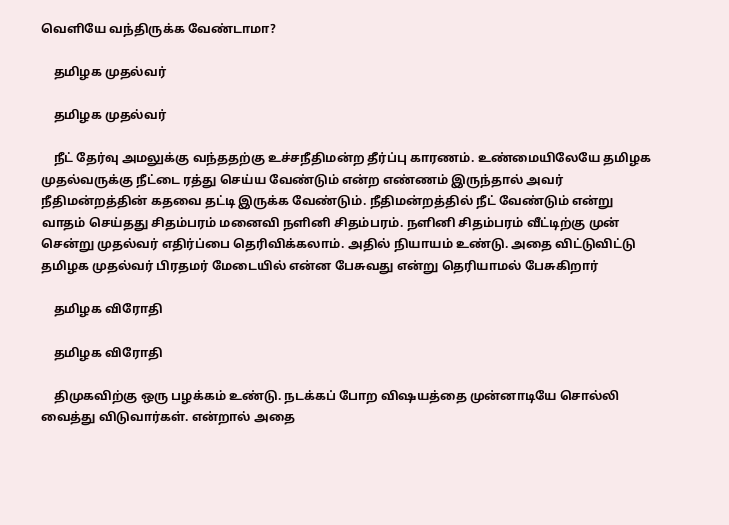வெளியே வந்திருக்க வேண்டாமா?

    தமிழக முதல்வர்

    தமிழக முதல்வர்

    நீட் தேர்வு அமலுக்கு வந்ததற்கு உச்சநீதிமன்ற தீர்ப்பு காரணம். உண்மையிலேயே தமிழக முதல்வருக்கு நீட்டை ரத்து செய்ய வேண்டும் என்ற எண்ணம் இருந்தால் அவர் நீதிமன்றத்தின் கதவை தட்டி இருக்க வேண்டும். நீதிமன்றத்தில் நீட் வேண்டும் என்று வாதம் செய்தது சிதம்பரம் மனைவி நளினி சிதம்பரம். நளினி சிதம்பரம் வீட்டிற்கு முன் சென்று முதல்வர் எதிர்ப்பை தெரிவிக்கலாம். அதில் நியாயம் உண்டு. அதை விட்டுவிட்டு தமிழக முதல்வர் பிரதமர் மேடையில் என்ன பேசுவது என்று தெரியாமல் பேசுகிறார்

    தமிழக விரோதி

    தமிழக விரோதி

    திமுகவிற்கு ஒரு பழக்கம் உண்டு. நடக்கப் போற விஷயத்தை முன்னாடியே சொல்லி வைத்து விடுவார்கள். என்றால் அதை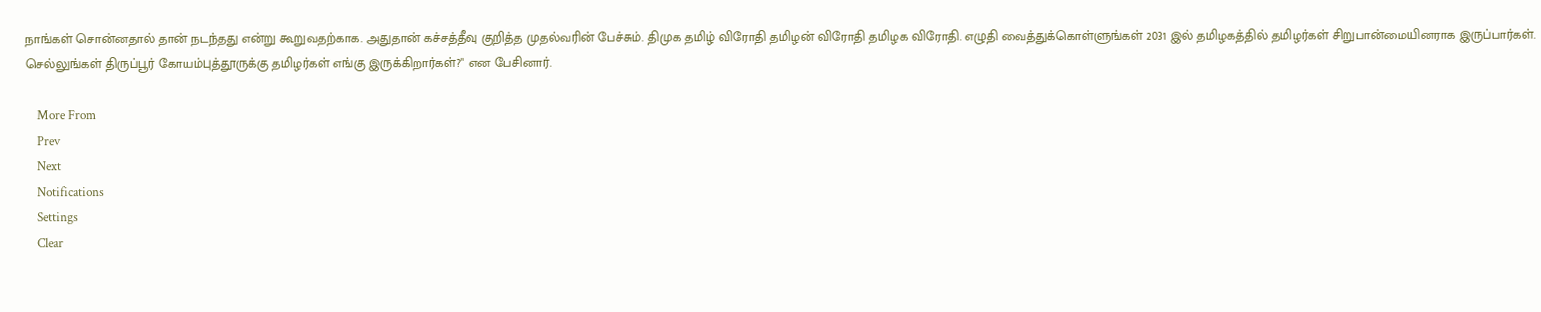நாங்கள் சொன்னதால் தான் நடந்தது என்று கூறுவதற்காக. அதுதான் கச்சத்தீவு குறித்த முதல்வரின் பேச்சும். திமுக தமிழ் விரோதி தமிழன் விரோதி தமிழக விரோதி. எழுதி வைத்துக்கொள்ளுங்கள் 2031 இல் தமிழகத்தில் தமிழர்கள் சிறுபான்மையினராக இருப்பார்கள். செல்லுங்கள் திருப்பூர் கோயம்புத்தூருக்கு தமிழர்கள் எங்கு இருக்கிறார்கள்?" என பேசினார்.

    More From
    Prev
    Next
    Notifications
    Settings
    Clear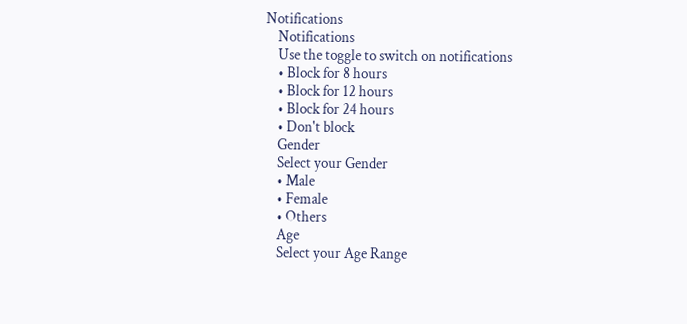Notifications
    Notifications
    Use the toggle to switch on notifications
    • Block for 8 hours
    • Block for 12 hours
    • Block for 24 hours
    • Don't block
    Gender
    Select your Gender
    • Male
    • Female
    • Others
    Age
    Select your Age Range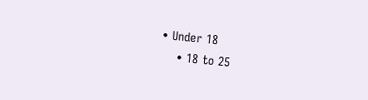• Under 18
    • 18 to 25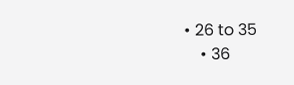• 26 to 35
    • 36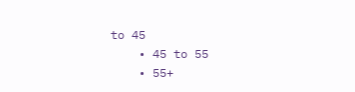to 45
    • 45 to 55
    • 55+